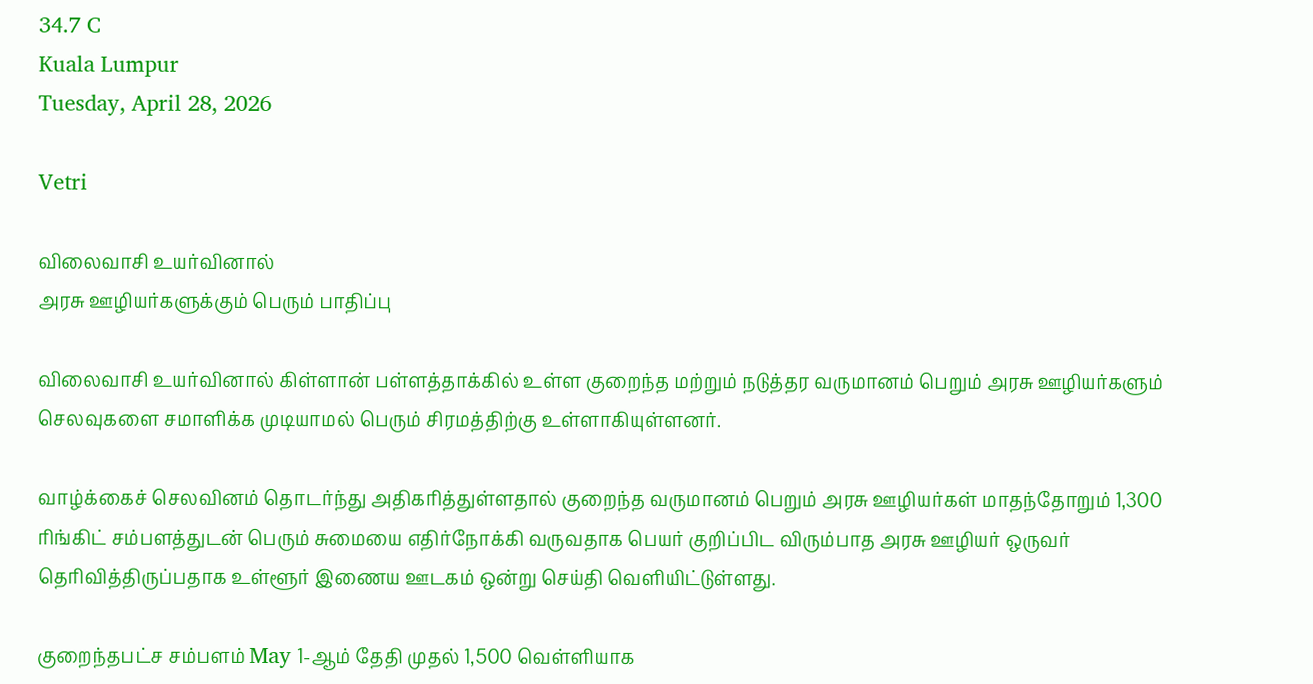34.7 C
Kuala Lumpur
Tuesday, April 28, 2026

Vetri

விலைவாசி உயர்வினால்
அரசு ஊழியர்களுக்கும் பெரும் பாதிப்பு

விலைவாசி உயர்வினால் கிள்ளான் பள்ளத்தாக்கில் உள்ள குறைந்த மற்றும் நடுத்தர வருமானம் பெறும் அரசு ஊழியர்களும் செலவுகளை சமாளிக்க முடியாமல் பெரும் சிரமத்திற்கு உள்ளாகியுள்ளனர்.

வாழ்க்கைச் செலவினம் தொடர்ந்து அதிகரித்துள்ளதால் குறைந்த வருமானம் பெறும் அரசு ஊழியர்கள் மாதந்தோறும் 1,300 ரிங்கிட் சம்பளத்துடன் பெரும் சுமையை எதிர்நோக்கி வருவதாக பெயர் குறிப்பிட விரும்பாத அரசு ஊழியர் ஒருவர் தெரிவித்திருப்பதாக உள்ளூர் இணைய ஊடகம் ஒன்று செய்தி வெளியிட்டுள்ளது.

குறைந்தபட்ச சம்பளம் May 1-ஆம் தேதி முதல் 1,500 வெள்ளியாக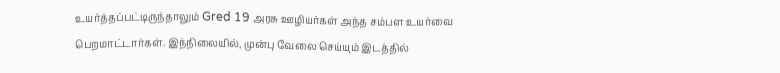உயர்த்தப்பட்டிருந்தாலும் Gred 19 அரசு ஊழியர்கள் அந்த சம்பள உயர்வை பெறமாட்டார்கள். இந்நிலையில், முன்பு வேலை செய்யும் இடத்தில்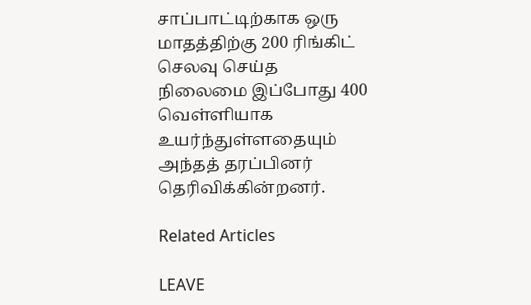சாப்பாட்டிற்காக ஒரு மாதத்திற்கு 200 ரிங்கிட் செலவு செய்த நிலைமை இப்போது 400 வெள்ளியாக உயர்ந்துள்ளதையும் அந்தத் தரப்பினர் தெரிவிக்கின்றனர்.

Related Articles

LEAVE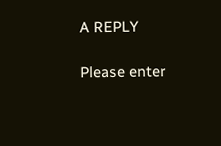A REPLY

Please enter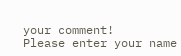your comment!
Please enter your name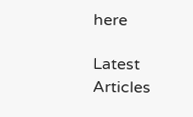here

Latest Articles